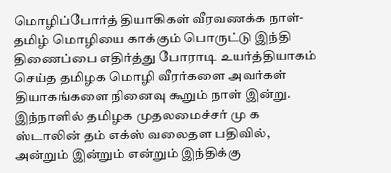மொழிப்போர்த் தியாகிகள் வீரவணக்க நாள்-
தமிழ் மொழியை காக்கும் பொருட்டு இந்தி திணைப்பை எதிர்த்து போராடி உயர்த்தியாகம் செய்த தமிழக மொழி வீரர்களை அவர்கள் தியாகங்களை நினைவு கூறும் நாள் இன்று. இந்நாளில் தமிழக முதலமைச்சர் மு க ஸ்டாலின் தம் எக்ஸ் வலைதள பதிவில்,
அன்றும் இன்றும் என்றும் இந்திக்கு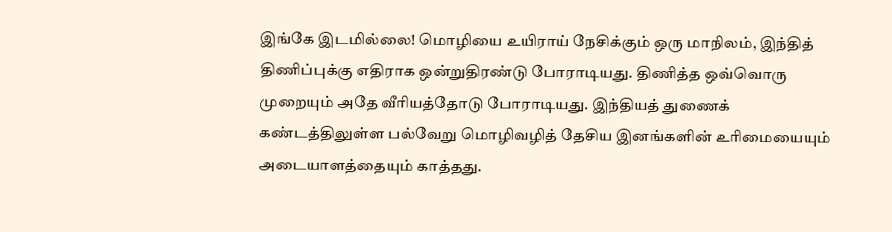இங்கே இடமில்லை! மொழியை உயிராய் நேசிக்கும் ஒரு மாநிலம், இந்தித் திணிப்புக்கு எதிராக ஒன்றுதிரண்டு போராடியது. திணித்த ஒவ்வொரு முறையும் அதே வீரியத்தோடு போராடியது. இந்தியத் துணைக் கண்டத்திலுள்ள பல்வேறு மொழிவழித் தேசிய இனங்களின் உரிமையையும் அடையாளத்தையும் காத்தது.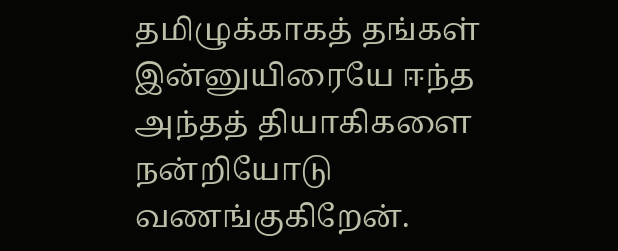தமிழுக்காகத் தங்கள் இன்னுயிரையே ஈந்த அந்தத் தியாகிகளை நன்றியோடு வணங்குகிறேன்.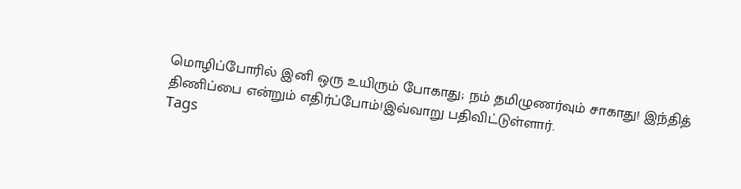மொழிப்போரில் இனி ஒரு உயிரும் போகாது; நம் தமிழுணர்வும் சாகாது! இந்தித் திணிப்பை என்றும் எதிர்ப்போம்!இவ்வாறு பதிவிட்டுள்ளார்.
Tags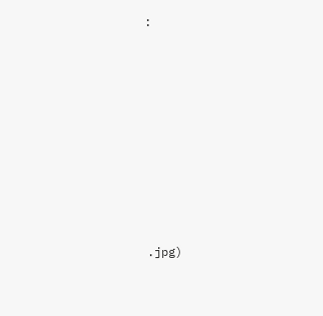:















.jpg)